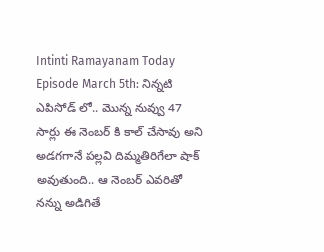Intinti Ramayanam Today Episode March 5th: నిన్నటి ఎపిసోడ్ లో.. మొన్న నువ్వు 47 సార్లు ఈ నెంబర్ కి కాల్ చేసావు అని అడగగానే పల్లవి దిమ్మతిరిగేలా షాక్ అవుతుంది.. ఆ నెంబర్ ఎవరితో నన్ను అడిగితే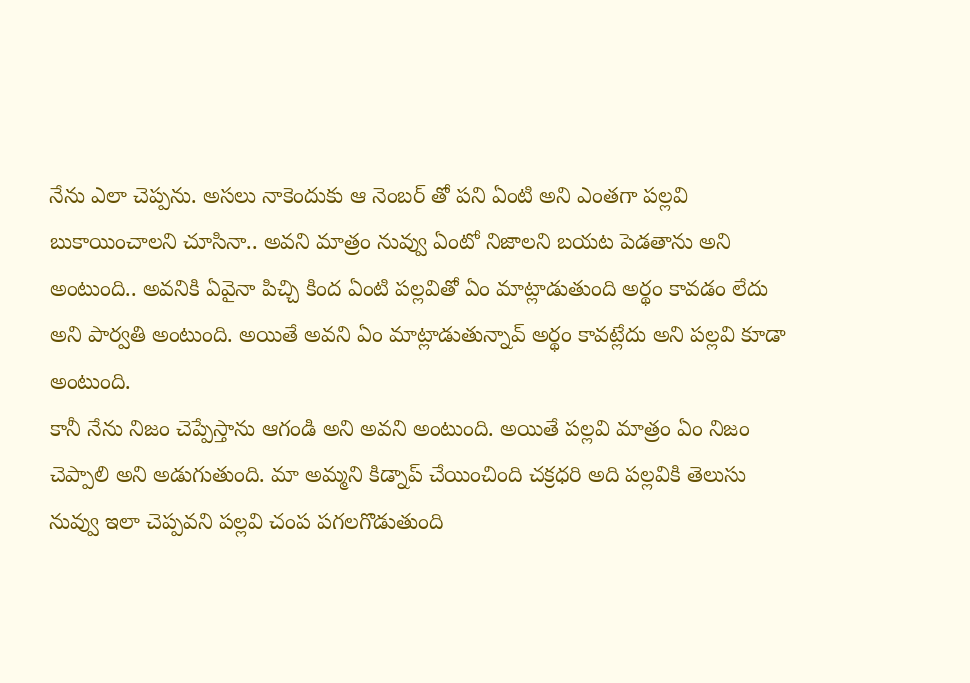నేను ఎలా చెప్పను. అసలు నాకెందుకు ఆ నెంబర్ తో పని ఏంటి అని ఎంతగా పల్లవి బుకాయించాలని చూసినా.. అవని మాత్రం నువ్వు ఏంటో నిజాలని బయట పెడతాను అని అంటుంది.. అవనికి ఏవైనా పిచ్చి కింద ఏంటి పల్లవితో ఏం మాట్లాడుతుంది అర్థం కావడం లేదు అని పార్వతి అంటుంది. అయితే అవని ఏం మాట్లాడుతున్నావ్ అర్థం కావట్లేదు అని పల్లవి కూడా అంటుంది.
కానీ నేను నిజం చెప్పేస్తాను ఆగండి అని అవని అంటుంది. అయితే పల్లవి మాత్రం ఏం నిజం చెప్పాలి అని అడుగుతుంది. మా అమ్మని కిడ్నాప్ చేయించింది చక్రధరి అది పల్లవికి తెలుసు నువ్వు ఇలా చెప్పవని పల్లవి చంప పగలగొడుతుంది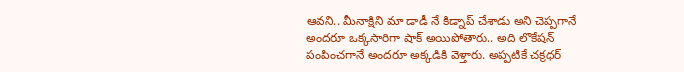ఆవని.. మీనాక్షిని మా డాడీ నే కిడ్నాప్ చేశాడు అని చెప్పగానే అందరూ ఒక్కసారిగా షాక్ అయిపోతారు.. అది లొకేషన్ పంపించగానే అందరూ అక్కడికి వెళ్తారు. అప్పటికే చక్రధర్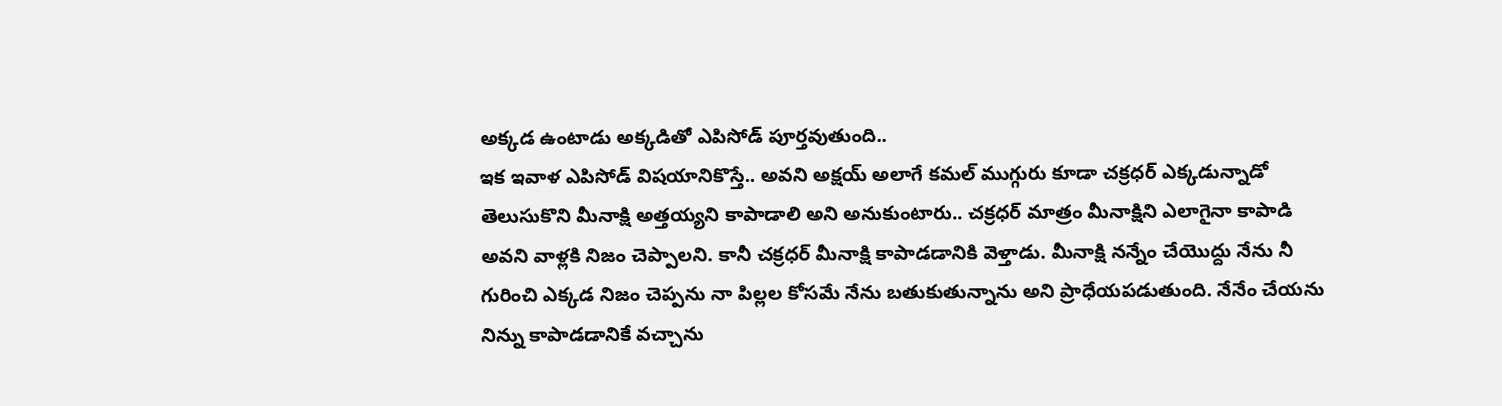అక్కడ ఉంటాడు అక్కడితో ఎపిసోడ్ పూర్తవుతుంది..
ఇక ఇవాళ ఎపిసోడ్ విషయానికొస్తే.. అవని అక్షయ్ అలాగే కమల్ ముగ్గురు కూడా చక్రధర్ ఎక్కడున్నాడో తెలుసుకొని మీనాక్షి అత్తయ్యని కాపాడాలి అని అనుకుంటారు.. చక్రధర్ మాత్రం మీనాక్షిని ఎలాగైనా కాపాడి అవని వాళ్లకి నిజం చెప్పాలని. కానీ చక్రధర్ మీనాక్షి కాపాడడానికి వెళ్తాడు. మీనాక్షి నన్నేం చేయొద్దు నేను నీ గురించి ఎక్కడ నిజం చెప్పను నా పిల్లల కోసమే నేను బతుకుతున్నాను అని ప్రాధేయపడుతుంది. నేనేం చేయను నిన్ను కాపాడడానికే వచ్చాను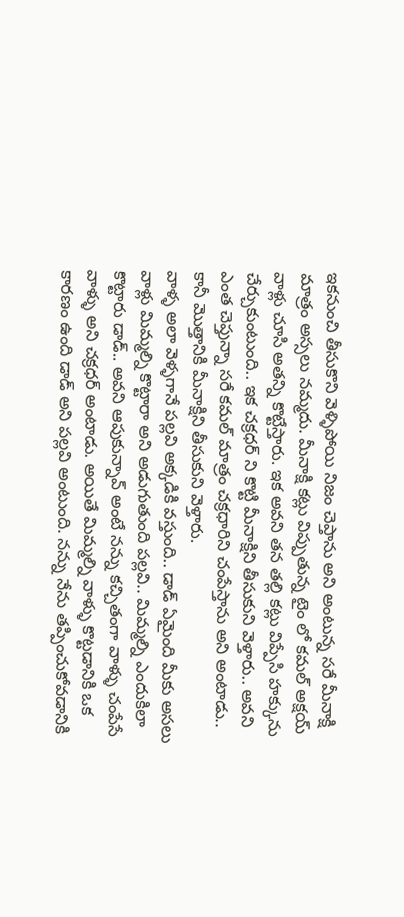ఇకనుంచి తీసుకొని వెళ్ళిపోయి నిజం చెప్తాను అని అంటున్న సరే మీనాక్షి మాత్రం అస్సలు నమ్మదు. మీనాక్షి కట్లు విప్పుతున్న టైం లో కమల్ అక్షయ్ వాళ్లు చూసి అతన్ని కొట్టేస్తారు. ఇక అవని తన తల్లి కట్లు విప్పేసి హక్కును చేర్చుకుంటుంది.. ఇక చక్రధర్ ని కొట్టి మీనాక్షిని తీసుకుని వెళ్తారు.. అవని ఎంత చెప్తున్నా సరే కమల్ మాత్రం చక్రధారిని చంపేస్తాను అని అంటాడు.. కానీ మొత్తానికి మీనాక్షిని తీసుకుని వెళ్తారు.
వాళ్ళ అలా వెళ్ళగానే పల్లవి అక్కడికి వస్తుంది.. డాడ్ ఏమైంది మీకు అసలు వాళ్లు మిమ్మల్ని కొట్టారా అని అడుగుతుంది పల్లవి.. మిమ్మల్ని ఎందుకిలా కొట్టారు డాడ్.. అవని ఆపుకున్నావ్ అంటే నన్ను కచ్చితంగా వాళ్ళు చంపేసే వాళ్ళు అని చక్రధర్ అంటాడు. అయితే మిమ్మల్ని వాళ్ళు కొట్టడానికి ఒక కారణం ఉంది డాడ్ అని పల్లవి అంటుంది. నన్ను నేను తప్పించుకోవడానికి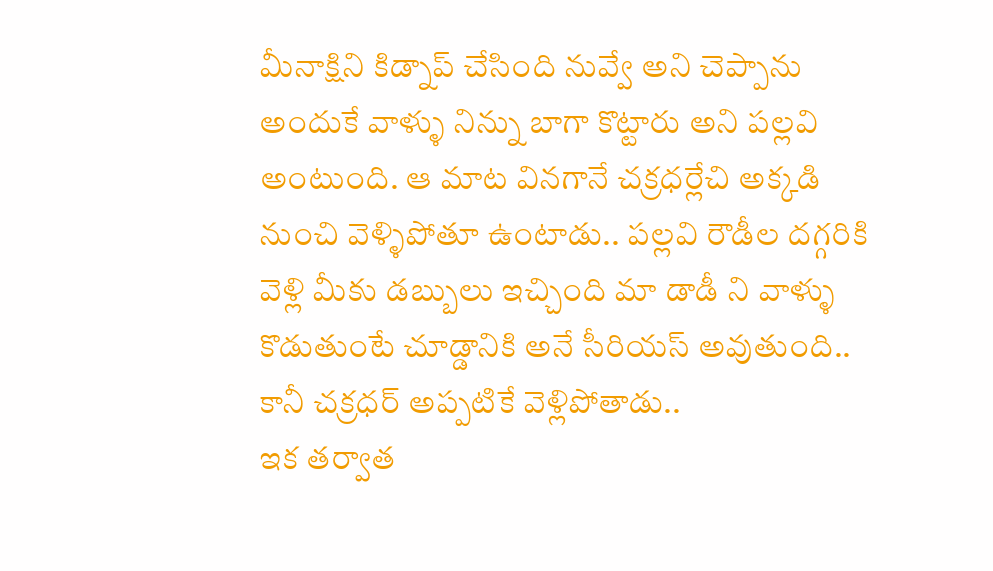మీనాక్షిని కిడ్నాప్ చేసింది నువ్వే అని చెప్పాను అందుకే వాళ్ళు నిన్ను బాగా కొట్టారు అని పల్లవి అంటుంది. ఆ మాట వినగానే చక్రధర్లేచి అక్కడి నుంచి వెళ్ళిపోతూ ఉంటాడు.. పల్లవి రౌడీల దగ్గరికి వెళ్లి మీకు డబ్బులు ఇచ్చింది మా డాడీ ని వాళ్ళు కొడుతుంటే చూడ్డానికి అనే సీరియస్ అవుతుంది.. కానీ చక్రధర్ అప్పటికే వెళ్లిపోతాడు..
ఇక తర్వాత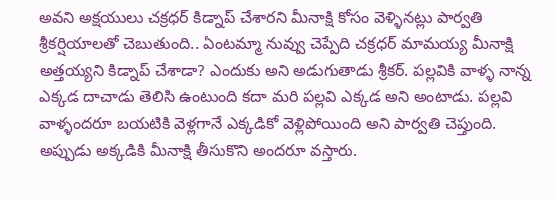అవని అక్షయులు చక్రధర్ కిడ్నాప్ చేశారని మీనాక్షి కోసం వెళ్ళినట్లు పార్వతి శ్రీకర్షియాలతో చెబుతుంది.. ఏంటమ్మా నువ్వు చెప్పేది చక్రధర్ మామయ్య మీనాక్షి అత్తయ్యని కిడ్నాప్ చేశాడా? ఎందుకు అని అడుగుతాడు శ్రీకర్. పల్లవికి వాళ్ళ నాన్న ఎక్కడ దాచాడు తెలిసి ఉంటుంది కదా మరి పల్లవి ఎక్కడ అని అంటాడు. పల్లవి వాళ్ళందరూ బయటికి వెళ్లగానే ఎక్కడికో వెళ్లిపోయింది అని పార్వతి చెప్తుంది. అప్పుడు అక్కడికి మీనాక్షి తీసుకొని అందరూ వస్తారు.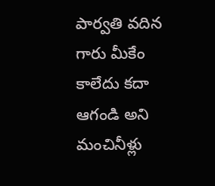పార్వతి వదిన గారు మీకేం కాలేదు కదా ఆగండి అని మంచినీళ్లు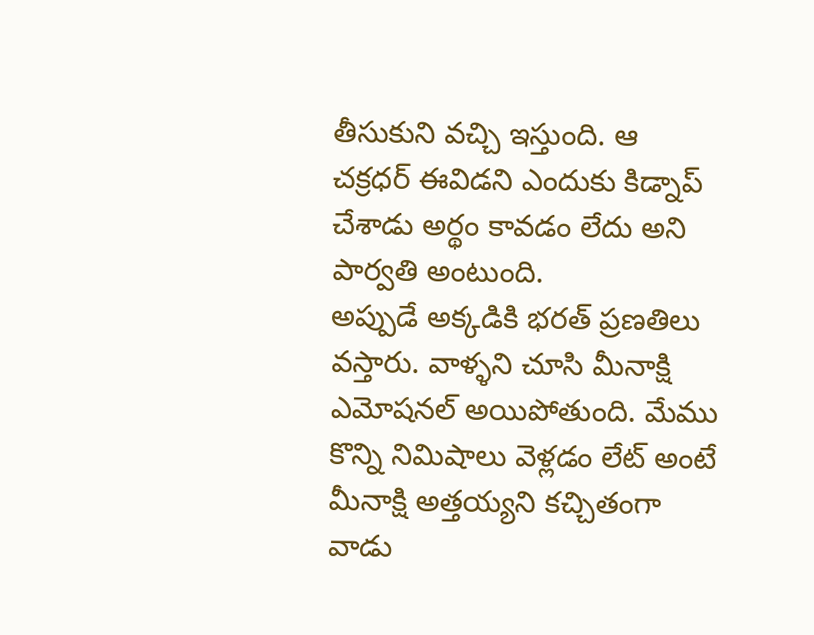తీసుకుని వచ్చి ఇస్తుంది. ఆ చక్రధర్ ఈవిడని ఎందుకు కిడ్నాప్ చేశాడు అర్థం కావడం లేదు అని పార్వతి అంటుంది.
అప్పుడే అక్కడికి భరత్ ప్రణతిలు వస్తారు. వాళ్ళని చూసి మీనాక్షి ఎమోషనల్ అయిపోతుంది. మేము కొన్ని నిమిషాలు వెళ్లడం లేట్ అంటే మీనాక్షి అత్తయ్యని కచ్చితంగా వాడు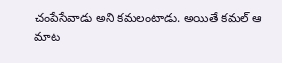చంపేసేవాడు అని కమలంటాడు. అయితే కమల్ ఆ మాట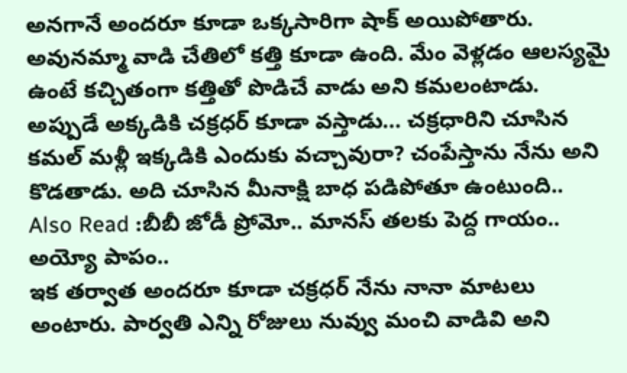అనగానే అందరూ కూడా ఒక్కసారిగా షాక్ అయిపోతారు. అవునమ్మా వాడి చేతిలో కత్తి కూడా ఉంది. మేం వెళ్లడం ఆలస్యమై ఉంటే కచ్చితంగా కత్తితో పొడిచే వాడు అని కమలంటాడు. అప్పుడే అక్కడికి చక్రధర్ కూడా వస్తాడు… చక్రధారిని చూసిన కమల్ మళ్లీ ఇక్కడికి ఎందుకు వచ్చావురా? చంపేస్తాను నేను అని కొడతాడు. అది చూసిన మీనాక్షి బాధ పడిపోతూ ఉంటుంది..
Also Read :బీబీ జోడీ ప్రోమో.. మానస్ తలకు పెద్ద గాయం.. అయ్యో పాపం..
ఇక తర్వాత అందరూ కూడా చక్రధర్ నేను నానా మాటలు అంటారు. పార్వతి ఎన్ని రోజులు నువ్వు మంచి వాడివి అని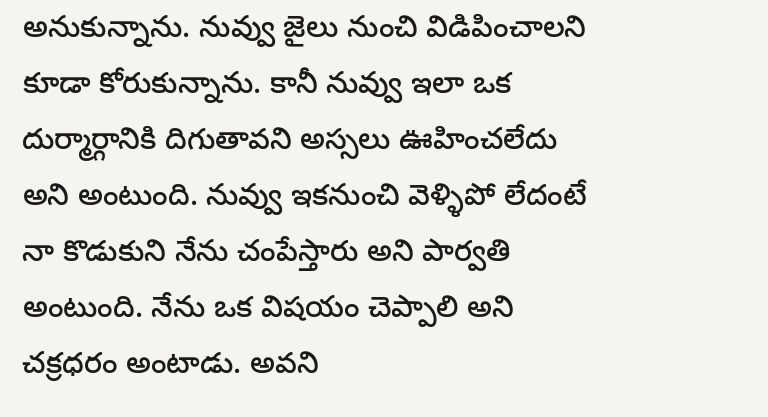అనుకున్నాను. నువ్వు జైలు నుంచి విడిపించాలని కూడా కోరుకున్నాను. కానీ నువ్వు ఇలా ఒక దుర్మార్గానికి దిగుతావని అస్సలు ఊహించలేదు అని అంటుంది. నువ్వు ఇకనుంచి వెళ్ళిపో లేదంటే నా కొడుకుని నేను చంపేస్తారు అని పార్వతి అంటుంది. నేను ఒక విషయం చెప్పాలి అని చక్రధరం అంటాడు. అవని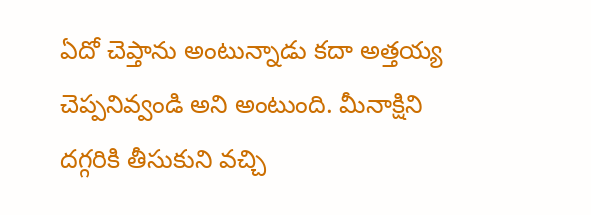ఏదో చెప్తాను అంటున్నాడు కదా అత్తయ్య చెప్పనివ్వండి అని అంటుంది. మీనాక్షిని దగ్గరికి తీసుకుని వచ్చి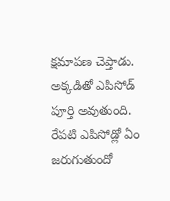క్షమాపణ చెప్తాడు. అక్కడితో ఎపిసోడ్ పూర్తి అవుతుంది. రేపటి ఎపిసోడ్లో ఏం జరుగుతుందో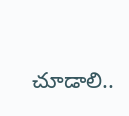చూడాలి..